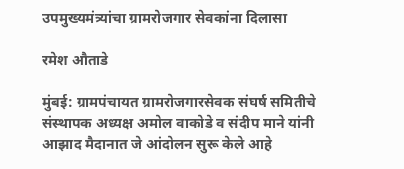उपमुख्यमंत्र्यांचा ग्रामरोजगार सेवकांना दिलासा

रमेश औताडे

मुंबई: ग्रामपंचायत ग्रामरोजगारसेवक संघर्ष समितीचे संस्थापक अध्यक्ष अमोल वाकोडे व संदीप माने यांनी आझाद मैदानात जे आंदोलन सुरू केले आहे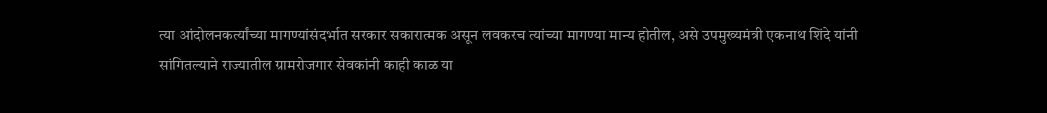त्या आंदोलनकर्त्यांच्या मागण्यांसंदर्भात सरकार सकारात्मक असून लवकरच त्यांच्या मागण्या मान्य होतील, असे उपमुख्यमंत्री एकनाथ शिंदे यांनी सांगितल्याने राज्यातील ग्रामरोजगार सेवकांनी काही काळ या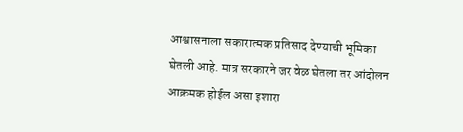आश्वासनाला सकारात्मक प्रतिसाद देण्याची भूमिका घेतली आहे. मात्र सरकारने जर वेळ घेतला तर आंदोलन आक्रमक होईल असा इशारा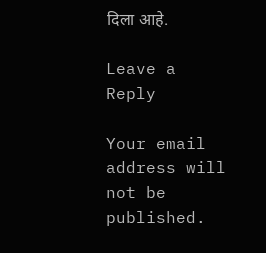दिला आहे.

Leave a Reply

Your email address will not be published.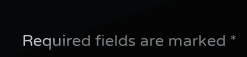Required fields are marked *